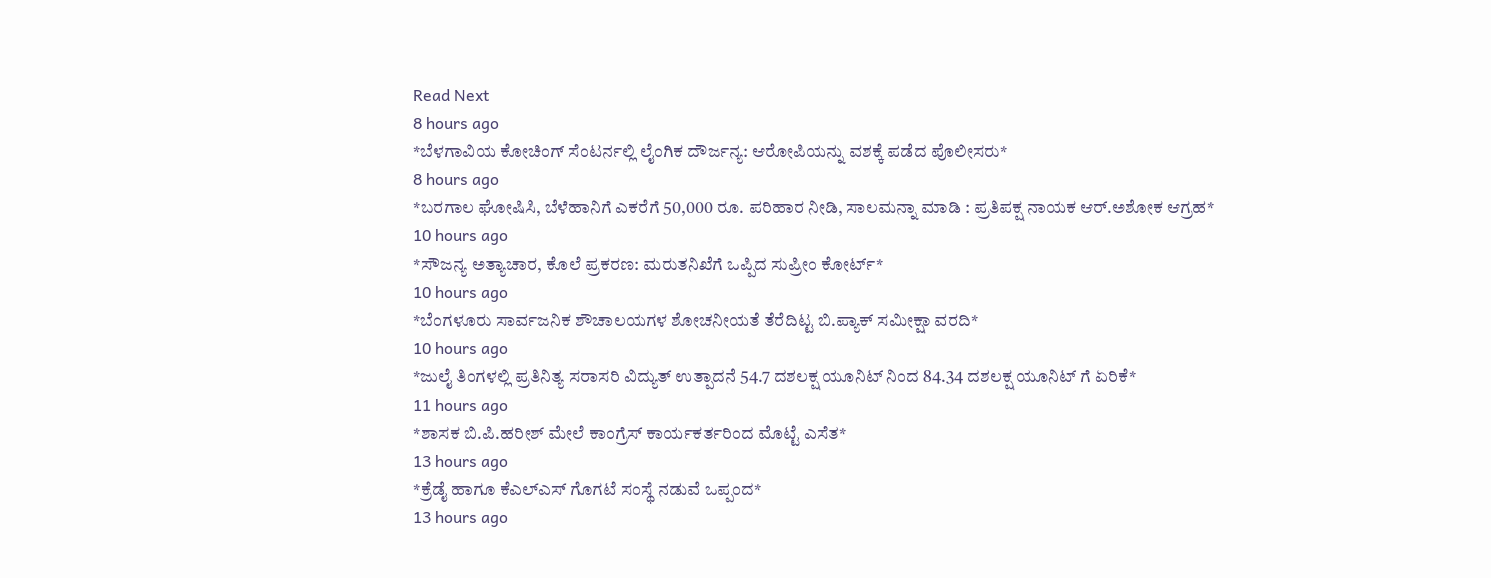Read Next
8 hours ago
*ಬೆಳಗಾವಿಯ ಕೋಚಿಂಗ್ ಸೆಂಟರ್ನಲ್ಲಿ ಲೈಂಗಿಕ ದೌರ್ಜನ್ಯ: ಆರೋಪಿಯನ್ನು ವಶಕ್ಕೆ ಪಡೆದ ಪೊಲೀಸರು*
8 hours ago
*ಬರಗಾಲ ಘೋಷಿಸಿ, ಬೆಳೆಹಾನಿಗೆ ಎಕರೆಗೆ 50,000 ರೂ. ಪರಿಹಾರ ನೀಡಿ, ಸಾಲಮನ್ನಾ ಮಾಡಿ : ಪ್ರತಿಪಕ್ಷ ನಾಯಕ ಆರ್.ಅಶೋಕ ಆಗ್ರಹ*
10 hours ago
*ಸೌಜನ್ಯ ಅತ್ಯಾಚಾರ, ಕೊಲೆ ಪ್ರಕರಣ: ಮರುತನಿಖೆಗೆ ಒಪ್ಪಿದ ಸುಪ್ರೀಂ ಕೋರ್ಟ್*
10 hours ago
*ಬೆಂಗಳೂರು ಸಾರ್ವಜನಿಕ ಶೌಚಾಲಯಗಳ ಶೋಚನೀಯತೆ ತೆರೆದಿಟ್ಟ ಬಿ.ಪ್ಯಾಕ್ ಸಮೀಕ್ಷಾ ವರದಿ*
10 hours ago
*ಜುಲೈ ತಿಂಗಳಲ್ಲಿ ಪ್ರತಿನಿತ್ಯ ಸರಾಸರಿ ವಿದ್ಯುತ್ ಉತ್ಪಾದನೆ 54.7 ದಶಲಕ್ಷ ಯೂನಿಟ್ ನಿಂದ 84.34 ದಶಲಕ್ಷ ಯೂನಿಟ್ ಗೆ ಏರಿಕೆ*
11 hours ago
*ಶಾಸಕ ಬಿ.ಪಿ.ಹರೀಶ್ ಮೇಲೆ ಕಾಂಗ್ರೆಸ್ ಕಾರ್ಯಕರ್ತರಿಂದ ಮೊಟ್ಟೆ ಎಸೆತ*
13 hours ago
*ಕ್ರೆಡೈ ಹಾಗೂ ಕೆಎಲ್ಎಸ್ ಗೊಗಟೆ ಸಂಸ್ಥೆ ನಡುವೆ ಒಪ್ಪಂದ*
13 hours ago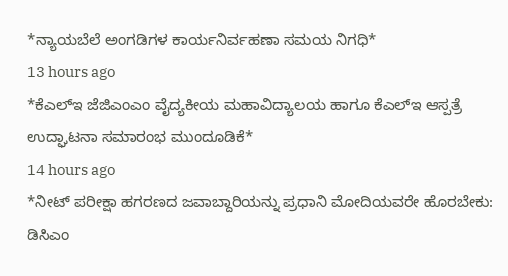*ನ್ಯಾಯಬೆಲೆ ಅಂಗಡಿಗಳ ಕಾರ್ಯನಿರ್ವಹಣಾ ಸಮಯ ನಿಗಧಿ*
13 hours ago
*ಕೆಎಲ್ಇ ಜೆಜಿಎಂಎಂ ವೈದ್ಯಕೀಯ ಮಹಾವಿದ್ಯಾಲಯ ಹಾಗೂ ಕೆಎಲ್ಇ ಆಸ್ಪತ್ರೆ ಉದ್ಘಾಟನಾ ಸಮಾರಂಭ ಮುಂದೂಡಿಕೆ*
14 hours ago
*ನೀಟ್ ಪರೀಕ್ಷಾ ಹಗರಣದ ಜವಾಬ್ದಾರಿಯನ್ನು ಪ್ರಧಾನಿ ಮೋದಿಯವರೇ ಹೊರಬೇಕು: ಡಿಸಿಎಂ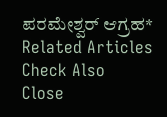ಪರಮೇಶ್ವರ್ ಆಗ್ರಹ*
Related Articles
Check Also
Close